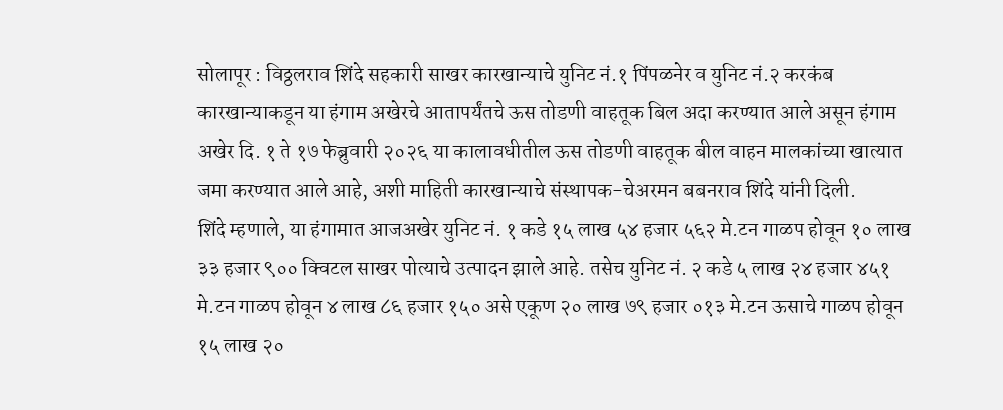सोलापूर : विठ्ठलराव शिंदे सहकारी साखर कारखान्याचे युनिट नं.१ पिंपळनेर व युनिट नं.२ करकंब कारखान्याकडून या हंगाम अखेरचे आतापर्यंतचे ऊस तोडणी वाहतूक बिल अदा करण्यात आले असून हंगाम अखेर दि. १ ते १७ फेब्रुवारी २०२६ या कालावधीतील ऊस तोडणी वाहतूक बील वाहन मालकांच्या खात्यात जमा करण्यात आले आहे, अशी माहिती कारखान्याचे संस्थापक-चेअरमन बबनराव शिंदे यांनी दिली.
शिंदे म्हणाले, या हंगामात आजअखेर युनिट नं. १ कडे १५ लाख ५४ हजार ५६२ मे.टन गाळप होवून १० लाख ३३ हजार ९०० क्विटल साखर पोत्याचे उत्पादन झाले आहे. तसेच युनिट नं. २ कडे ५ लाख २४ हजार ४५१ मे.टन गाळप होवून ४ लाख ८६ हजार १५० असे एकूण २० लाख ७९ हजार ०१३ मे.टन ऊसाचे गाळप होवून १५ लाख २०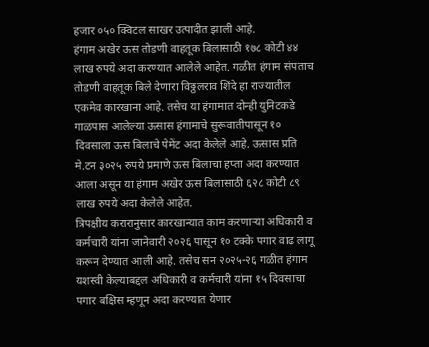हजार ०५० क्विटल साखर उत्पादीत झाली आहे.
हंगाम अखेर ऊस तोडणी वाहतूक बिलासाठी १७८ कोटी ४४ लाख रुपये अदा करण्यात आलेले आहेत. गळीत हंगाम संपताच तोडणी वाहतूक बिले देणारा विठ्ठलराव शिंदे हा राज्यातील एकमेव कारखाना आहे. तसेच या हंगामात दोन्ही युनिटकडे गाळपास आलेल्या ऊसास हंगामाचे सुरूवातीपासून १० दिवसाला ऊस बिलाचे पेमेंट अदा केलेले आहे. ऊसास प्रति मे.टन ३०२५ रुपये प्रमाणे ऊस बिलाचा हप्ता अदा करण्यात आला असून या हंगाम अखेर ऊस बिलासाठी ६२८ कोटी ८९ लाख रुपये अदा केलेले आहेत.
त्रिपक्षीय करारानुसार कारखान्यात काम करणाऱ्या अधिकारी व कर्मचारी यांना जानेवारी २०२६ पासून १० टक्के पगार वाढ लागू करून देण्यात आली आहे. तसेच सन २०२५-२६ गळीत हंगाम यशस्वी केल्याबद्दल अधिकारी व कर्मचारी यांना १५ दिवसाचा पगार बक्षिस म्हणून अदा करण्यात येणार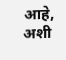आहे, अशी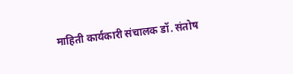माहिती कार्यकारी संचालक डॉ. संतोष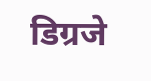डिग्रजे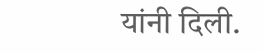यांनी दिली.